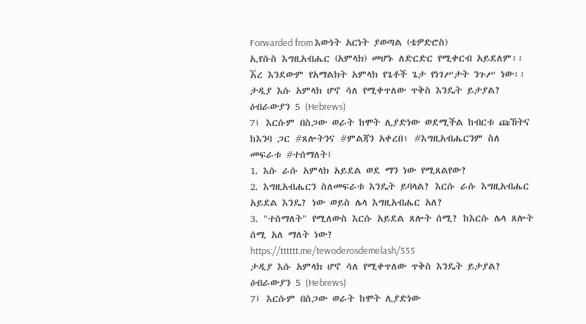Forwarded from እውነት አርነት ያወጣል (ቴዎድሮስ)
ኢየሱስ እግዚአብሔር (አምላክ) መሆኑ ለድርድር የሚቀርብ አይደለም፡፡ ኧረ እንደውም የአማልክት አምላክ የጌቶች ጌታ የነገሥታት ንጉሥ ነው፡፡
ታዲያ እሱ አምላክ ሆኖ ሳለ የሚቀጥለው ጥቅስ እንዴት ይታያል?
ዕብራውያን 5 (Hebrews)
7፤ እርሱም በስጋው ወራት ከሞት ሊያድነው ወደሚችል ከብርቱ ጩኸትና ከእንባ ጋር #ጸሎትንና #ምልጃን አቀረበ፥ #እግዚአብሔርንም ስለ መፍራቱ #ተሰማለት፤
1. እሱ ራሱ አምላክ አይደል ወደ ማን ነው የሚጸልየው?
2. እግዚአብሔርን ስለመፍራቱ እንዴት ይባላል? እርሱ ራሱ እግዚአብሔር አይደል እንዴ? ነው ወይስ ሌላ እግዚአብሔር አለ?
3. "ተሰማለት" የሚለውስ እርሱ አይደል ጸሎት ሰሚ? ከእርሱ ሌላ ጸሎት ሰሚ አለ ማለት ነው?
https://tttttt.me/tewoderosdemelash/555
ታዲያ እሱ አምላክ ሆኖ ሳለ የሚቀጥለው ጥቅስ እንዴት ይታያል?
ዕብራውያን 5 (Hebrews)
7፤ እርሱም በስጋው ወራት ከሞት ሊያድነው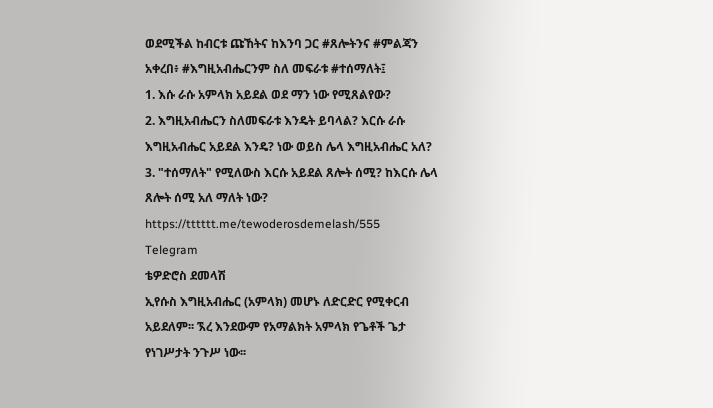ወደሚችል ከብርቱ ጩኸትና ከእንባ ጋር #ጸሎትንና #ምልጃን አቀረበ፥ #እግዚአብሔርንም ስለ መፍራቱ #ተሰማለት፤
1. እሱ ራሱ አምላክ አይደል ወደ ማን ነው የሚጸልየው?
2. እግዚአብሔርን ስለመፍራቱ እንዴት ይባላል? እርሱ ራሱ እግዚአብሔር አይደል እንዴ? ነው ወይስ ሌላ እግዚአብሔር አለ?
3. "ተሰማለት" የሚለውስ እርሱ አይደል ጸሎት ሰሚ? ከእርሱ ሌላ ጸሎት ሰሚ አለ ማለት ነው?
https://tttttt.me/tewoderosdemelash/555
Telegram
ቴዎድሮስ ደመላሽ
ኢየሱስ እግዚአብሔር (አምላክ) መሆኑ ለድርድር የሚቀርብ አይደለም፡፡ ኧረ እንደውም የአማልክት አምላክ የጌቶች ጌታ የነገሥታት ንጉሥ ነው፡፡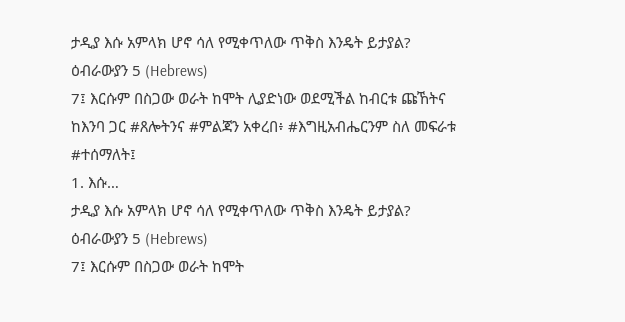ታዲያ እሱ አምላክ ሆኖ ሳለ የሚቀጥለው ጥቅስ እንዴት ይታያል?
ዕብራውያን 5 (Hebrews)
7፤ እርሱም በስጋው ወራት ከሞት ሊያድነው ወደሚችል ከብርቱ ጩኸትና ከእንባ ጋር #ጸሎትንና #ምልጃን አቀረበ፥ #እግዚአብሔርንም ስለ መፍራቱ #ተሰማለት፤
1. እሱ…
ታዲያ እሱ አምላክ ሆኖ ሳለ የሚቀጥለው ጥቅስ እንዴት ይታያል?
ዕብራውያን 5 (Hebrews)
7፤ እርሱም በስጋው ወራት ከሞት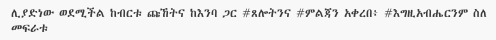ሊያድነው ወደሚችል ከብርቱ ጩኸትና ከእንባ ጋር #ጸሎትንና #ምልጃን አቀረበ፥ #እግዚአብሔርንም ስለ መፍራቱ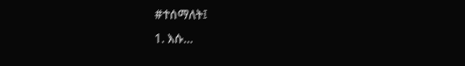#ተሰማለት፤
1. እሱ…